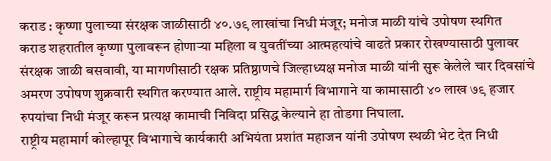कराड : कृष्णा पुलाच्या संरक्षक जाळीसाठी ४०.७९ लाखांचा निधी मंजूर; मनोज माळी यांचे उपोषण स्थगित
कराड शहरातील कृष्णा पुलावरून होणाऱ्या महिला व युवतींच्या आत्महत्यांचे वाढते प्रकार रोखण्यासाठी पुलावर संरक्षक जाळी बसवावी, या मागणीसाठी रक्षक प्रतिष्ठाणचे जिल्हाध्यक्ष मनोज माळी यांनी सुरू केलेले चार दिवसांचे अमरण उपोषण शुक्रवारी स्थगित करण्यात आले. राष्ट्रीय महामार्ग विभागाने या कामासाठी ४० लाख ७९ हजार रुपयांचा निधी मंजूर करून प्रत्यक्ष कामाची निविदा प्रसिद्ध केल्याने हा तोडगा निघाला.
राष्ट्रीय महामार्ग कोल्हापूर विभागाचे कार्यकारी अभियंता प्रशांत महाजन यांनी उपोषण स्थळी भेट देत निधी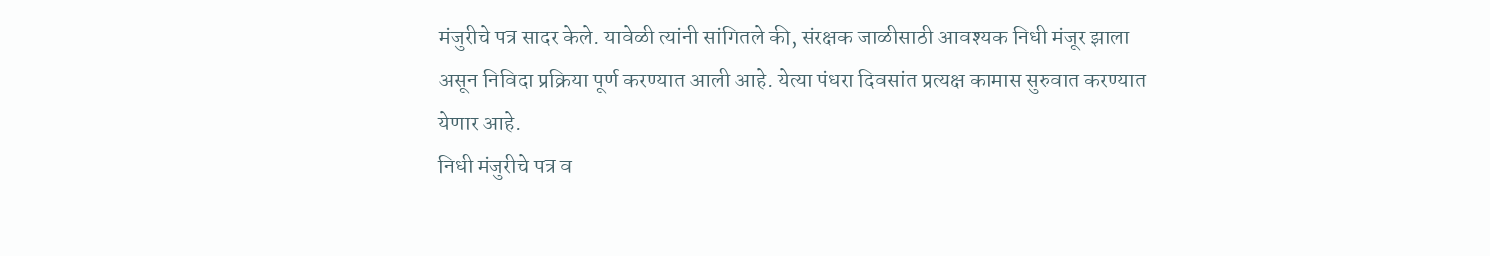मंजुरीचे पत्र सादर केले. यावेळी त्यांनी सांगितले की, संरक्षक जाळीसाठी आवश्यक निधी मंजूर झाला असून निविदा प्रक्रिया पूर्ण करण्यात आली आहे. येत्या पंधरा दिवसांत प्रत्यक्ष कामास सुरुवात करण्यात येणार आहे.
निधी मंजुरीचे पत्र व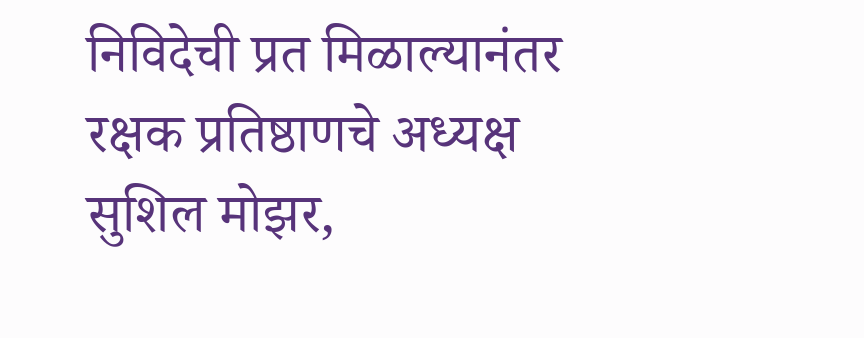निविदेची प्रत मिळाल्यानंतर रक्षक प्रतिष्ठाणचे अध्यक्ष सुशिल मोझर,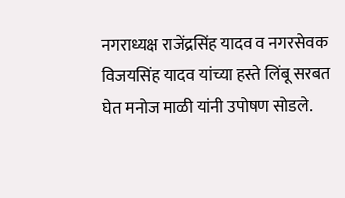नगराध्यक्ष राजेंद्रसिंह यादव व नगरसेवक विजयसिंह यादव यांच्या हस्ते लिंबू सरबत घेत मनोज माळी यांनी उपोषण सोडले.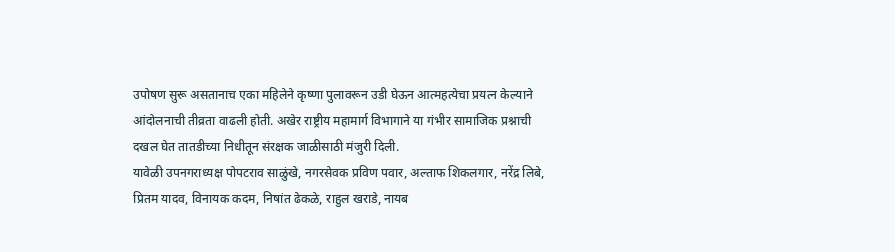उपोषण सुरू असतानाच एका महिलेने कृष्णा पुलावरून उडी घेऊन आत्महत्येचा प्रयत्न केल्याने आंदोलनाची तीव्रता वाढली होती. अखेर राष्ट्रीय महामार्ग विभागाने या गंभीर सामाजिक प्रश्नाची दखल घेत तातडीच्या निधीतून संरक्षक जाळीसाठी मंजुरी दिली.
यावेळी उपनगराध्यक्ष पोपटराव साळुंखे, नगरसेवक प्रविण पवार, अल्ताफ शिकलगार, नरेंद्र लिबे, प्रितम यादव, विनायक कदम, निषांत ढेकळे, राहुल खराडे, नायब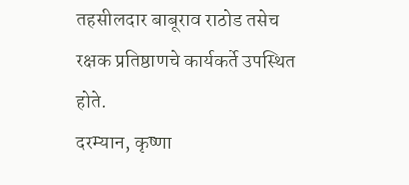तहसीलदार बाबूराव राठोड तसेच रक्षक प्रतिष्ठाणचे कार्यकर्ते उपस्थित होते.
दरम्यान, कृष्णा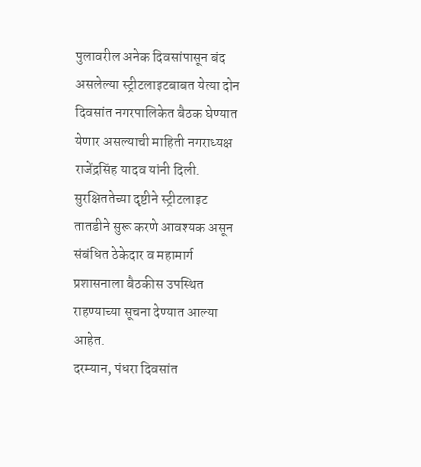पुलावरील अनेक दिवसांपासून बंद असलेल्या स्ट्रीटलाइटबाबत येत्या दोन दिवसांत नगरपालिकेत बैठक घेण्यात येणार असल्याची माहिती नगराध्यक्ष राजेंद्रसिंह यादव यांनी दिली. सुरक्षिततेच्या दृष्टीने स्ट्रीटलाइट तातडीने सुरू करणे आवश्यक असून संबंधित ठेकेदार व महामार्ग प्रशासनाला बैठकीस उपस्थित राहण्याच्या सूचना देण्यात आल्या आहेत.
दरम्यान, पंधरा दिवसांत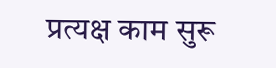प्रत्यक्ष काम सुरू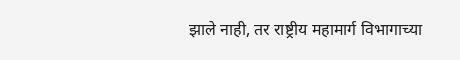झाले नाही, तर राष्ट्रीय महामार्ग विभागाच्या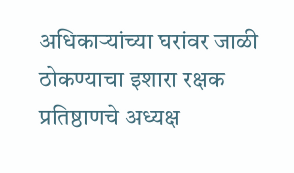अधिकाऱ्यांच्या घरांवर जाळी ठोकण्याचा इशारा रक्षक प्रतिष्ठाणचे अध्यक्ष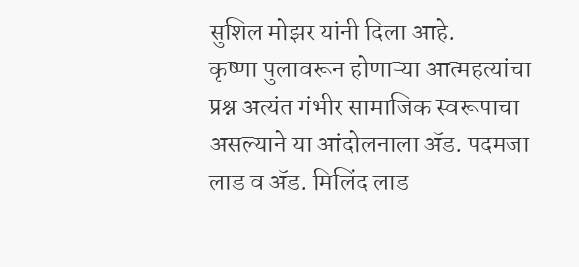सुशिल मोझर यांनी दिला आहे.
कृष्णा पुलावरून होणाऱ्या आत्महत्यांचा प्रश्न अत्यंत गंभीर सामाजिक स्वरूपाचा असल्याने या आंदोलनाला ॲड. पदमजा लाड व ॲड. मिलिंद लाड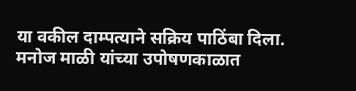या वकील दाम्पत्याने सक्रिय पाठिंबा दिला. मनोज माळी यांच्या उपोषणकाळात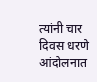त्यांनी चार दिवस धरणे आंदोलनात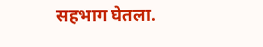सहभाग घेतला.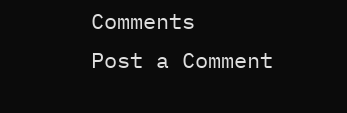Comments
Post a Comment